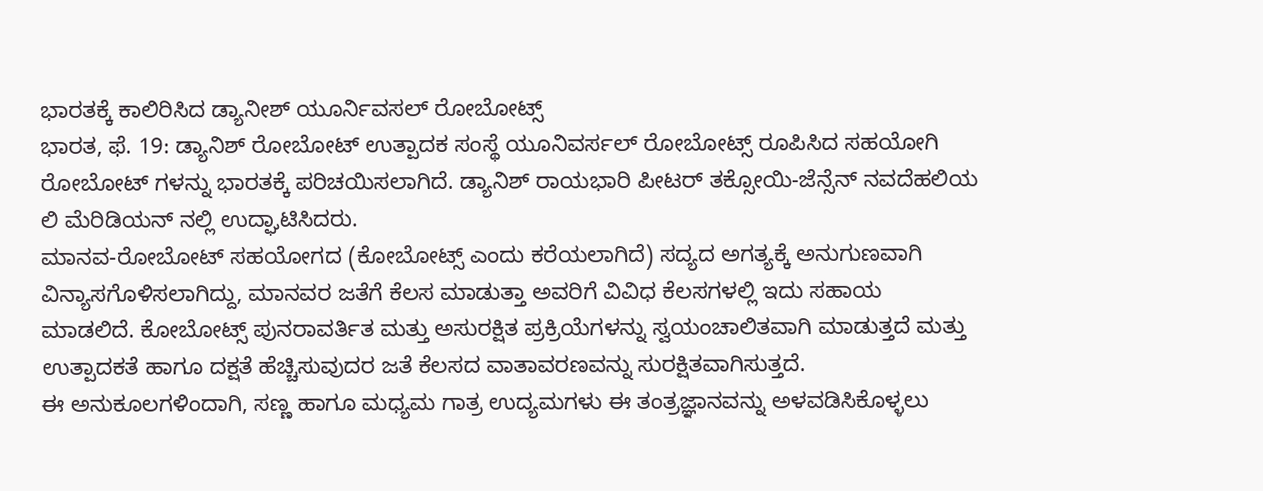ಭಾರತಕ್ಕೆ ಕಾಲಿರಿಸಿದ ಡ್ಯಾನೀಶ್ ಯೂರ್ನಿವಸಲ್ ರೋಬೋಟ್ಸ್
ಭಾರತ, ಫೆ. 19: ಡ್ಯಾನಿಶ್ ರೋಬೋಟ್ ಉತ್ಪಾದಕ ಸಂಸ್ಥೆ ಯೂನಿವರ್ಸಲ್ ರೋಬೋಟ್ಸ್ ರೂಪಿಸಿದ ಸಹಯೋಗಿ ರೋಬೋಟ್ ಗಳನ್ನು ಭಾರತಕ್ಕೆ ಪರಿಚಯಿಸಲಾಗಿದೆ. ಡ್ಯಾನಿಶ್ ರಾಯಭಾರಿ ಪೀಟರ್ ತಕ್ಸೋಯಿ-ಜೆನ್ಸೆನ್ ನವದೆಹಲಿಯ ಲಿ ಮೆರಿಡಿಯನ್ ನಲ್ಲಿ ಉದ್ಘಾಟಿಸಿದರು.
ಮಾನವ-ರೋಬೋಟ್ ಸಹಯೋಗದ (ಕೋಬೋಟ್ಸ್ ಎಂದು ಕರೆಯಲಾಗಿದೆ) ಸದ್ಯದ ಅಗತ್ಯಕ್ಕೆ ಅನುಗುಣವಾಗಿ ವಿನ್ಯಾಸಗೊಳಿಸಲಾಗಿದ್ದು, ಮಾನವರ ಜತೆಗೆ ಕೆಲಸ ಮಾಡುತ್ತಾ ಅವರಿಗೆ ವಿವಿಧ ಕೆಲಸಗಳಲ್ಲಿ ಇದು ಸಹಾಯ ಮಾಡಲಿದೆ. ಕೋಬೋಟ್ಸ್ ಪುನರಾವರ್ತಿತ ಮತ್ತು ಅಸುರಕ್ಷಿತ ಪ್ರಕ್ರಿಯೆಗಳನ್ನು ಸ್ವಯಂಚಾಲಿತವಾಗಿ ಮಾಡುತ್ತದೆ ಮತ್ತು ಉತ್ಪಾದಕತೆ ಹಾಗೂ ದಕ್ಷತೆ ಹೆಚ್ಚಿಸುವುದರ ಜತೆ ಕೆಲಸದ ವಾತಾವರಣವನ್ನು ಸುರಕ್ಷಿತವಾಗಿಸುತ್ತದೆ.
ಈ ಅನುಕೂಲಗಳಿಂದಾಗಿ, ಸಣ್ಣ ಹಾಗೂ ಮಧ್ಯಮ ಗಾತ್ರ ಉದ್ಯಮಗಳು ಈ ತಂತ್ರಜ್ಞಾನವನ್ನು ಅಳವಡಿಸಿಕೊಳ್ಳಲು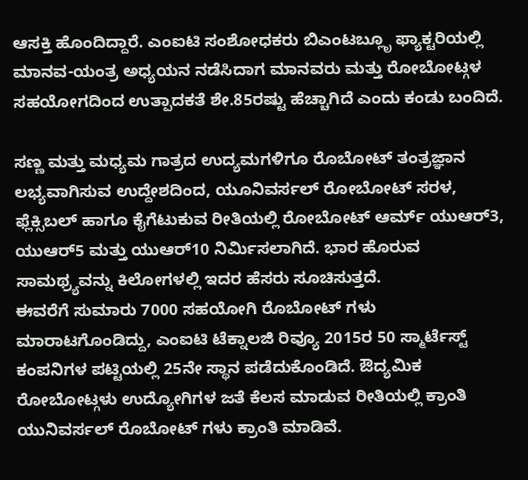ಆಸಕ್ತಿ ಹೊಂದಿದ್ದಾರೆ. ಎಂಐಟಿ ಸಂಶೋಧಕರು ಬಿಎಂಟಬ್ಲೂೃ ಫ್ಯಾಕ್ಟರಿಯಲ್ಲಿ ಮಾನವ-ಯಂತ್ರ ಅಧ್ಯಯನ ನಡೆಸಿದಾಗ ಮಾನವರು ಮತ್ತು ರೋಬೋಟ್ಗಳ ಸಹಯೋಗದಿಂದ ಉತ್ಪಾದಕತೆ ಶೇ.85ರಷ್ಟು ಹೆಚ್ಚಾಗಿದೆ ಎಂದು ಕಂಡು ಬಂದಿದೆ.

ಸಣ್ಣ ಮತ್ತು ಮಧ್ಯಮ ಗಾತ್ರದ ಉದ್ಯಮಗಳಿಗೂ ರೊಬೋಟ್ ತಂತ್ರಜ್ಞಾನ ಲಭ್ಯವಾಗಿಸುವ ಉದ್ದೇಶದಿಂದ, ಯೂನಿವರ್ಸಲ್ ರೋಬೋಟ್ ಸರಳ, ಫ್ಲೆಕ್ಸಿಬಲ್ ಹಾಗೂ ಕೈಗೆಟುಕುವ ರೀತಿಯಲ್ಲಿ ರೋಬೋಟ್ ಆರ್ಮ್ ಯುಆರ್3, ಯುಆರ್5 ಮತ್ತು ಯುಆರ್10 ನಿರ್ಮಿಸಲಾಗಿದೆ. ಭಾರ ಹೊರುವ ಸಾಮಥ್ರ್ಯವನ್ನು ಕಿಲೋಗಳಲ್ಲಿ ಇದರ ಹೆಸರು ಸೂಚಿಸುತ್ತದೆ.
ಈವರೆಗೆ ಸುಮಾರು 7000 ಸಹಯೋಗಿ ರೊಬೋಟ್ ಗಳು ಮಾರಾಟಗೊಂಡಿದ್ದು, ಎಂಐಟಿ ಟೆಕ್ನಾಲಜಿ ರಿವ್ಯೂ 2015ರ 50 ಸ್ಮಾರ್ಟೆಸ್ಟ್ ಕಂಪನಿಗಳ ಪಟ್ಟಿಯಲ್ಲಿ 25ನೇ ಸ್ಥಾನ ಪಡೆದುಕೊಂಡಿದೆ. ಔದ್ಯಮಿಕ ರೋಬೋಟ್ಗಳು ಉದ್ಯೋಗಿಗಳ ಜತೆ ಕೆಲಸ ಮಾಡುವ ರೀತಿಯಲ್ಲಿ ಕ್ರಾಂತಿ ಯುನಿವರ್ಸಲ್ ರೊಬೋಟ್ ಗಳು ಕ್ರಾಂತಿ ಮಾಡಿವೆ.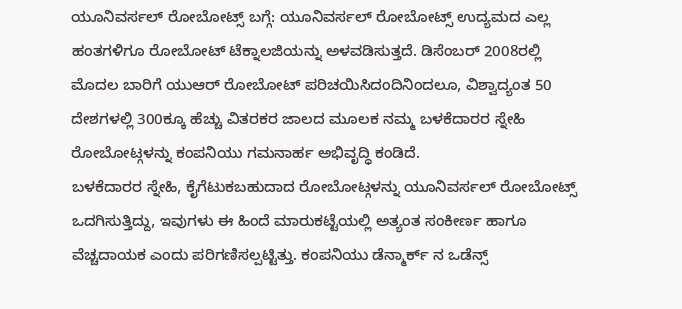ಯೂನಿವರ್ಸಲ್ ರೋಬೋಟ್ಸ್ ಬಗ್ಗೆ: ಯೂನಿವರ್ಸಲ್ ರೋಬೋಟ್ಸ್ ಉದ್ಯಮದ ಎಲ್ಲ ಹಂತಗಳಿಗೂ ರೋಬೋಟ್ ಟೆಕ್ನಾಲಜಿಯನ್ನು ಅಳವಡಿಸುತ್ತದೆ. ಡಿಸೆಂಬರ್ 2008ರಲ್ಲಿ ಮೊದಲ ಬಾರಿಗೆ ಯುಆರ್ ರೋಬೋಟ್ ಪರಿಚಯಿಸಿದಂದಿನಿಂದಲೂ, ವಿಶ್ವಾದ್ಯಂತ 50 ದೇಶಗಳಲ್ಲಿ 300ಕ್ಕೂ ಹೆಚ್ಚು ವಿತರಕರ ಜಾಲದ ಮೂಲಕ ನಮ್ಮ ಬಳಕೆದಾರರ ಸ್ನೇಹಿ ರೋಬೋಟ್ಗಳನ್ನು ಕಂಪನಿಯು ಗಮನಾರ್ಹ ಅಭಿವೃದ್ಧಿ ಕಂಡಿದೆ.
ಬಳಕೆದಾರರ ಸ್ನೇಹಿ, ಕೈಗೆಟುಕಬಹುದಾದ ರೋಬೋಟ್ಗಳನ್ನು ಯೂನಿವರ್ಸಲ್ ರೋಬೋಟ್ಸ್ ಒದಗಿಸುತ್ತಿದ್ದು, ಇವುಗಳು ಈ ಹಿಂದೆ ಮಾರುಕಟ್ಟೆಯಲ್ಲಿ ಅತ್ಯಂತ ಸಂಕೀರ್ಣ ಹಾಗೂ ವೆಚ್ಚದಾಯಕ ಎಂದು ಪರಿಗಣಿಸಲ್ಪಟ್ಟಿತ್ತು. ಕಂಪನಿಯು ಡೆನ್ಮಾರ್ಕ್ ನ ಒಡೆನ್ಸ್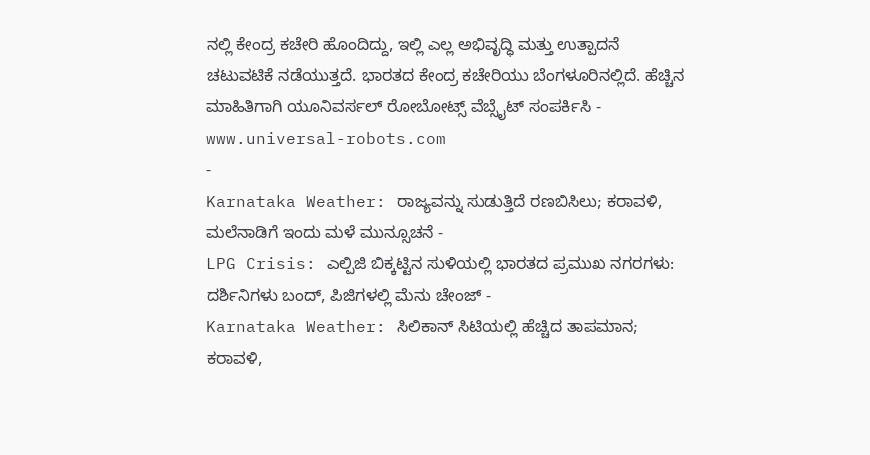ನಲ್ಲಿ ಕೇಂದ್ರ ಕಚೇರಿ ಹೊಂದಿದ್ದು, ಇಲ್ಲಿ ಎಲ್ಲ ಅಭಿವೃದ್ಧಿ ಮತ್ತು ಉತ್ಪಾದನೆ ಚಟುವಟಿಕೆ ನಡೆಯುತ್ತದೆ. ಭಾರತದ ಕೇಂದ್ರ ಕಚೇರಿಯು ಬೆಂಗಳೂರಿನಲ್ಲಿದೆ. ಹೆಚ್ಚಿನ ಮಾಹಿತಿಗಾಗಿ ಯೂನಿವರ್ಸಲ್ ರೋಬೋಟ್ಸ್ ವೆಬ್ಸೈಟ್ ಸಂಪರ್ಕಿಸಿ - www.universal-robots.com
-
Karnataka Weather: ರಾಜ್ಯವನ್ನು ಸುಡುತ್ತಿದೆ ರಣಬಿಸಿಲು; ಕರಾವಳಿ, ಮಲೆನಾಡಿಗೆ ಇಂದು ಮಳೆ ಮುನ್ಸೂಚನೆ -
LPG Crisis: ಎಲ್ಪಿಜಿ ಬಿಕ್ಕಟ್ಟಿನ ಸುಳಿಯಲ್ಲಿ ಭಾರತದ ಪ್ರಮುಖ ನಗರಗಳು: ದರ್ಶಿನಿಗಳು ಬಂದ್, ಪಿಜಿಗಳಲ್ಲಿ ಮೆನು ಚೇಂಜ್ -
Karnataka Weather: ಸಿಲಿಕಾನ್ ಸಿಟಿಯಲ್ಲಿ ಹೆಚ್ಚಿದ ತಾಪಮಾನ; ಕರಾವಳಿ,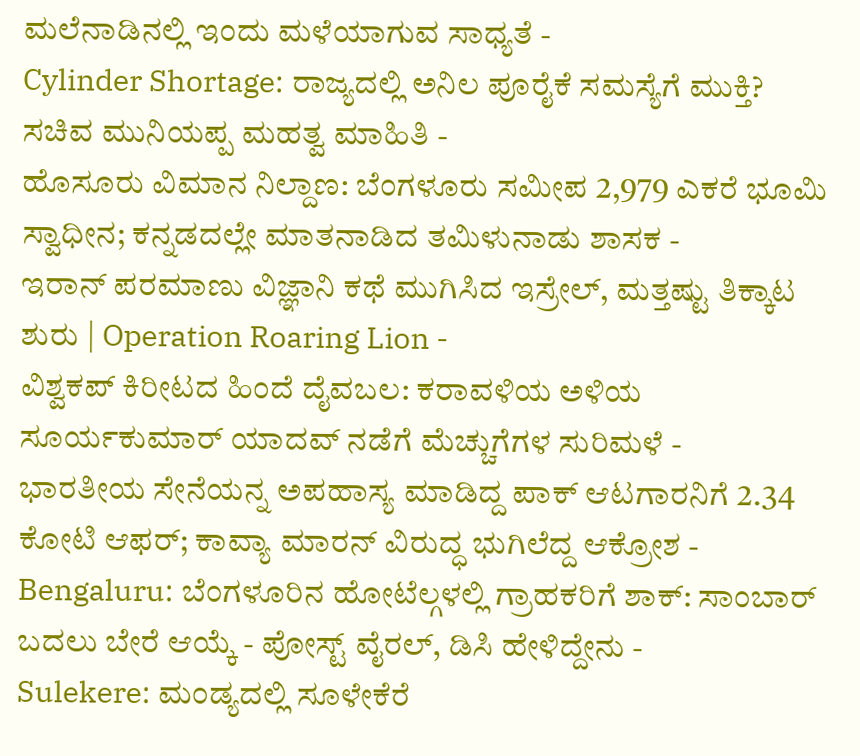ಮಲೆನಾಡಿನಲ್ಲಿ ಇಂದು ಮಳೆಯಾಗುವ ಸಾಧ್ಯತೆ -
Cylinder Shortage: ರಾಜ್ಯದಲ್ಲಿ ಅನಿಲ ಪೂರೈಕೆ ಸಮಸ್ಯೆಗೆ ಮುಕ್ತಿ? ಸಚಿವ ಮುನಿಯಪ್ಪ ಮಹತ್ವ ಮಾಹಿತಿ -
ಹೊಸೂರು ವಿಮಾನ ನಿಲ್ದಾಣ: ಬೆಂಗಳೂರು ಸಮೀಪ 2,979 ಎಕರೆ ಭೂಮಿ ಸ್ವಾಧೀನ; ಕನ್ನಡದಲ್ಲೇ ಮಾತನಾಡಿದ ತಮಿಳುನಾಡು ಶಾಸಕ -
ಇರಾನ್ ಪರಮಾಣು ವಿಜ್ಞಾನಿ ಕಥೆ ಮುಗಿಸಿದ ಇಸ್ರೇಲ್, ಮತ್ತಷ್ಟು ತಿಕ್ಕಾಟ ಶುರು | Operation Roaring Lion -
ವಿಶ್ವಕಪ್ ಕಿರೀಟದ ಹಿಂದೆ ದೈವಬಲ: ಕರಾವಳಿಯ ಅಳಿಯ ಸೂರ್ಯಕುಮಾರ್ ಯಾದವ್ ನಡೆಗೆ ಮೆಚ್ಚುಗೆಗಳ ಸುರಿಮಳೆ -
ಭಾರತೀಯ ಸೇನೆಯನ್ನ ಅಪಹಾಸ್ಯ ಮಾಡಿದ್ದ ಪಾಕ್ ಆಟಗಾರನಿಗೆ 2.34 ಕೋಟಿ ಆಫರ್; ಕಾವ್ಯಾ ಮಾರನ್ ವಿರುದ್ಧ ಭುಗಿಲೆದ್ದ ಆಕ್ರೋಶ -
Bengaluru: ಬೆಂಗಳೂರಿನ ಹೋಟೆಲ್ಗಳಲ್ಲಿ ಗ್ರಾಹಕರಿಗೆ ಶಾಕ್: ಸಾಂಬಾರ್ ಬದಲು ಬೇರೆ ಆಯ್ಕೆ - ಪೋಸ್ಟ್ ವೈರಲ್, ಡಿಸಿ ಹೇಳಿದ್ದೇನು -
Sulekere: ಮಂಡ್ಯದಲ್ಲಿ ಸೂಳೇಕೆರೆ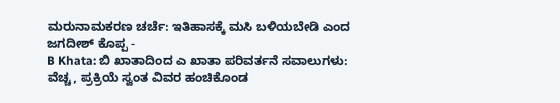ಮರುನಾಮಕರಣ ಚರ್ಚೆ: ಇತಿಹಾಸಕ್ಕೆ ಮಸಿ ಬಳಿಯಬೇಡಿ ಎಂದ ಜಗದೀಶ್ ಕೊಪ್ಪ -
B Khata: ಬಿ ಖಾತಾದಿಂದ ಎ ಖಾತಾ ಪರಿವರ್ತನೆ ಸವಾಲುಗಳು: ವೆಚ್ಚ, ಪ್ರಕ್ರಿಯೆ ಸ್ವಂತ ವಿವರ ಹಂಚಿಕೊಂಡ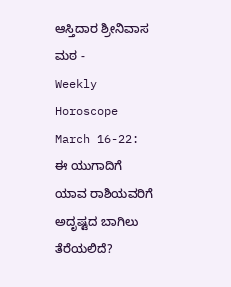ಆಸ್ತಿದಾರ ಶ್ರೀನಿವಾಸ ಮಠ -
Weekly Horoscope March 16-22: ಈ ಯುಗಾದಿಗೆ ಯಾವ ರಾಶಿಯವರಿಗೆ ಅದೃಷ್ಟದ ಬಾಗಿಲು ತೆರೆಯಲಿದೆ?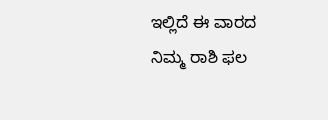ಇಲ್ಲಿದೆ ಈ ವಾರದ ನಿಮ್ಮ ರಾಶಿ ಫಲ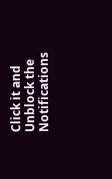Click it and Unblock the Notifications